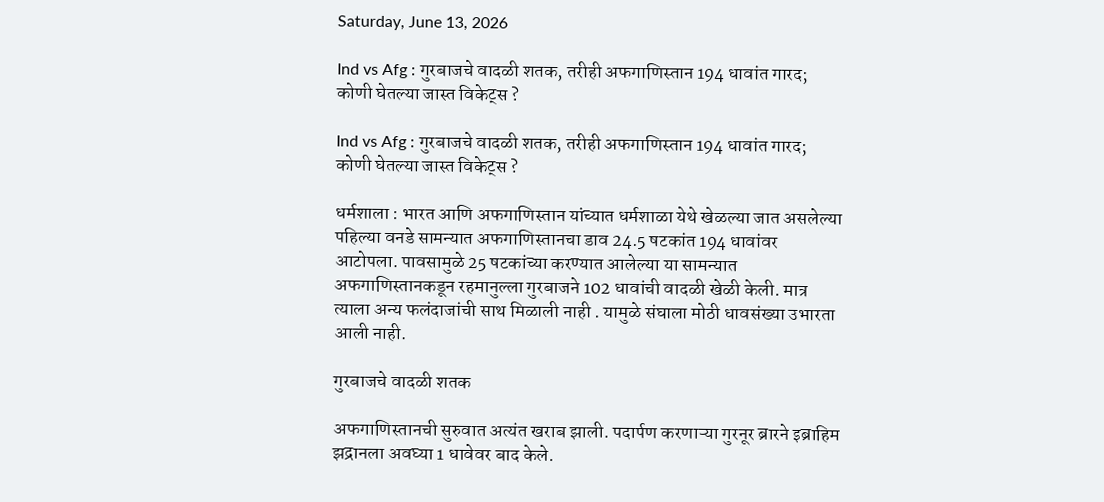Saturday, June 13, 2026

Ind vs Afg : गुरबाजचे वादळी शतक, तरीही अफगाणिस्तान 194 धावांत गारद; कोणी घेतल्या जास्त विकेट्स ?

Ind vs Afg : गुरबाजचे वादळी शतक, तरीही अफगाणिस्तान 194 धावांत गारद; कोणी घेतल्या जास्त विकेट्स ?

धर्मशाला : भारत आणि अफगाणिस्तान यांच्यात धर्मशाळा येथे खेळल्या जात असलेल्या पहिल्या वनडे सामन्यात अफगाणिस्तानचा डाव 24.5 षटकांत 194 धावांवर आटोपला. पावसामुळे 25 षटकांच्या करण्यात आलेल्या या सामन्यात अफगाणिस्तानकडून रहमानुल्ला गुरबाजने 102 धावांची वादळी खेळी केली. मात्र त्याला अन्य फलंदाजांची साथ मिळाली नाही . यामुळे संघाला मोठी धावसंख्या उभारता आली नाही.

गुरबाजचे वादळी शतक

अफगाणिस्तानची सुरुवात अत्यंत खराब झाली. पदार्पण करणाऱ्या गुरनूर ब्रारने इब्राहिम झद्रानला अवघ्या 1 धावेवर बाद केले.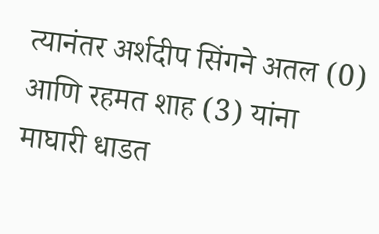त्यानंतर अर्शदीप सिंगने अतल (0) आणि रहमत शाह (3) यांना माघारी धाडत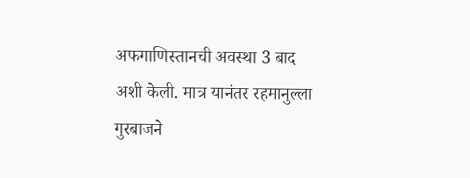अफगाणिस्तानची अवस्था 3 बाद अशी केली. मात्र यानंतर रहमानुल्ला गुरबाजने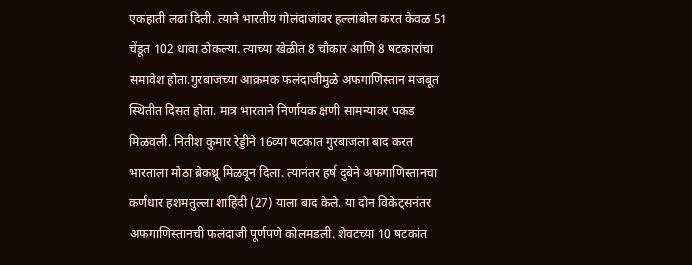एकहाती लढा दिली. त्याने भारतीय गोलंदाजांवर हल्लाबोल करत केवळ 51 चेंडूत 102 धावा ठोकल्या. त्याच्या खेळीत 8 चौकार आणि 8 षटकारांचा समावेश होता.गुरबाजच्या आक्रमक फलंदाजीमुळे अफगाणिस्तान मजबूत स्थितीत दिसत होता. मात्र भारताने निर्णायक क्षणी सामन्यावर पकड मिळवली. नितीश कुमार रेड्डीने 16व्या षटकात गुरबाजला बाद करत भारताला मोठा ब्रेकथ्रू मिळवून दिला. त्यानंतर हर्ष दुबेने अफगाणिस्तानचा कर्णधार हशमतुल्ला शाहिदी (27) याला बाद केले. या दोन विकेट्सनंतर अफगाणिस्तानची फलंदाजी पूर्णपणे कोलमडली. शेवटच्या 10 षटकांत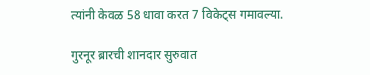त्यांनी केवळ 58 धावा करत 7 विकेट्स गमावल्या.

गुरनूर ब्रारची शानदार सुरुवात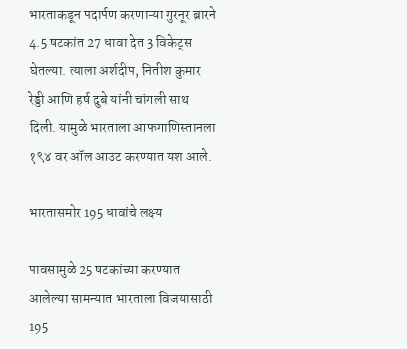भारताकडून पदार्पण करणाऱ्या गुरनूर ब्रारने 4.5 षटकांत 27 धावा देत 3 विकेट्स घेतल्या. त्याला अर्शदीप, नितीश कुमार रेड्डी आणि हर्ष दुबे यांनी चांगली साथ दिली. यामुळे भारताला आफगाणिस्तानला १९४ वर ऑल आउट करण्यात यश आले.

भारतासमोर 195 धावांचे लक्ष्य

पावसामुळे 25 षटकांच्या करण्यात आलेल्या सामन्यात भारताला विजयासाठी 195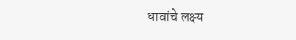धावांचे लक्ष्य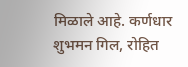मिळाले आहे. कर्णधार शुभमन गिल, रोहित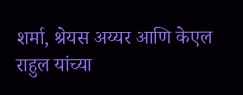शर्मा, श्रेयस अय्यर आणि केएल राहुल यांच्या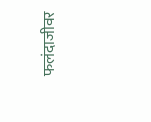फलंदाजीवर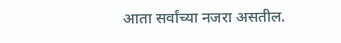आता सर्वांच्या नजरा असतील.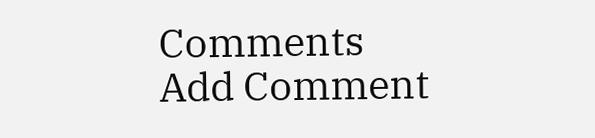Comments
Add Comment